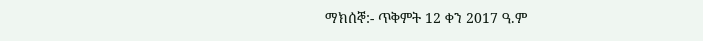ማክሰኞ:- ጥቅምት 12 ቀን 2017 ዓ.ም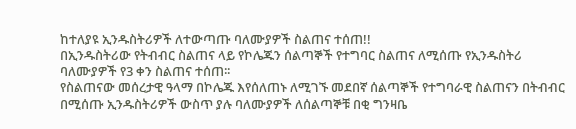ከተለያዩ ኢንዱስትሪዎች ለተውጣጡ ባለሙያዎች ስልጠና ተሰጠ!!
በኢንዱስትሪው የትብብር ስልጠና ላይ የኮሌጁን ሰልጣኞች የተግባር ስልጠና ለሚሰጡ የኢንዱስትሪ ባለሙያዎች የ3 ቀን ስልጠና ተሰጠ፡፡
የስልጠናው መሰረታዊ ዓላማ በኮሌጁ እየሰለጠኑ ለሚገኙ መደበኛ ሰልጣኞች የተግባራዊ ስልጠናን በትብብር በሚሰጡ ኢንዱስትሪዎች ውስጥ ያሉ ባለሙያዎች ለሰልጣኞቹ በቂ ግንዛቤ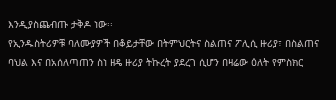እንዲያስጨብጡ ታቅዶ ነው፡፡
የኢንዱስትሪዎቹ ባለሙያዎች በቆይታቸው በትምህርትና ስልጠና ፖሊሲ ዙሪያ፣ በስልጠና ባህል እና በአሰለጣጠን ስነ ዘዴ ዙሪያ ትኩረት ያደረገ ሲሆን በዛሬው ዕለት የምስክር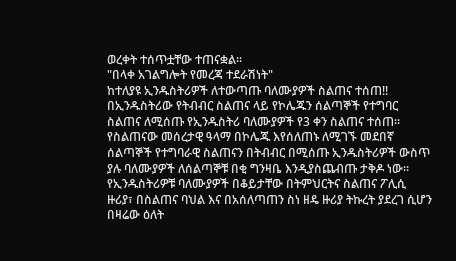ወረቀት ተሰጥቷቸው ተጠናቋል፡፡
"በላቀ አገልግሎት የመረጃ ተደራሽነት"
ከተለያዩ ኢንዱስትሪዎች ለተውጣጡ ባለሙያዎች ስልጠና ተሰጠ!!
በኢንዱስትሪው የትብብር ስልጠና ላይ የኮሌጁን ሰልጣኞች የተግባር ስልጠና ለሚሰጡ የኢንዱስትሪ ባለሙያዎች የ3 ቀን ስልጠና ተሰጠ፡፡
የስልጠናው መሰረታዊ ዓላማ በኮሌጁ እየሰለጠኑ ለሚገኙ መደበኛ ሰልጣኞች የተግባራዊ ስልጠናን በትብብር በሚሰጡ ኢንዱስትሪዎች ውስጥ ያሉ ባለሙያዎች ለሰልጣኞቹ በቂ ግንዛቤ እንዲያስጨብጡ ታቅዶ ነው፡፡
የኢንዱስትሪዎቹ ባለሙያዎች በቆይታቸው በትምህርትና ስልጠና ፖሊሲ ዙሪያ፣ በስልጠና ባህል እና በአሰለጣጠን ስነ ዘዴ ዙሪያ ትኩረት ያደረገ ሲሆን በዛሬው ዕለት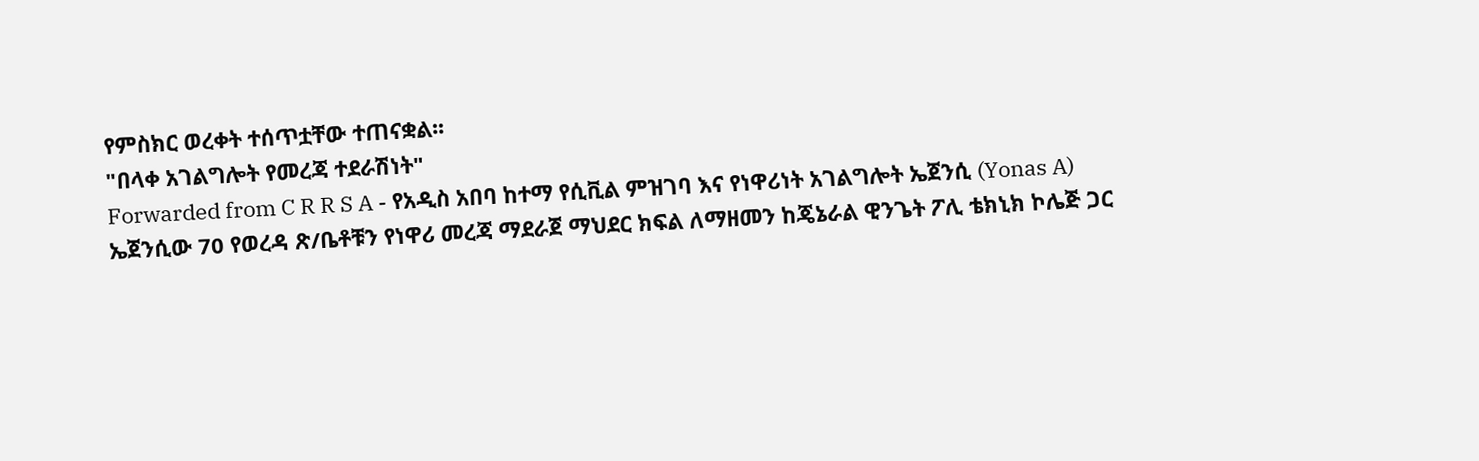የምስክር ወረቀት ተሰጥቷቸው ተጠናቋል፡፡
"በላቀ አገልግሎት የመረጃ ተደራሽነት"
Forwarded from C R R S A - የአዲስ አበባ ከተማ የሲቪል ምዝገባ እና የነዋሪነት አገልግሎት ኤጀንሲ (Yonas A)
ኤጀንሲው 70 የወረዳ ጽ/ቤቶቹን የነዋሪ መረጃ ማደራጀ ማህደር ክፍል ለማዘመን ከጄኔራል ዊንጌት ፖሊ ቴክኒክ ኮሌጅ ጋር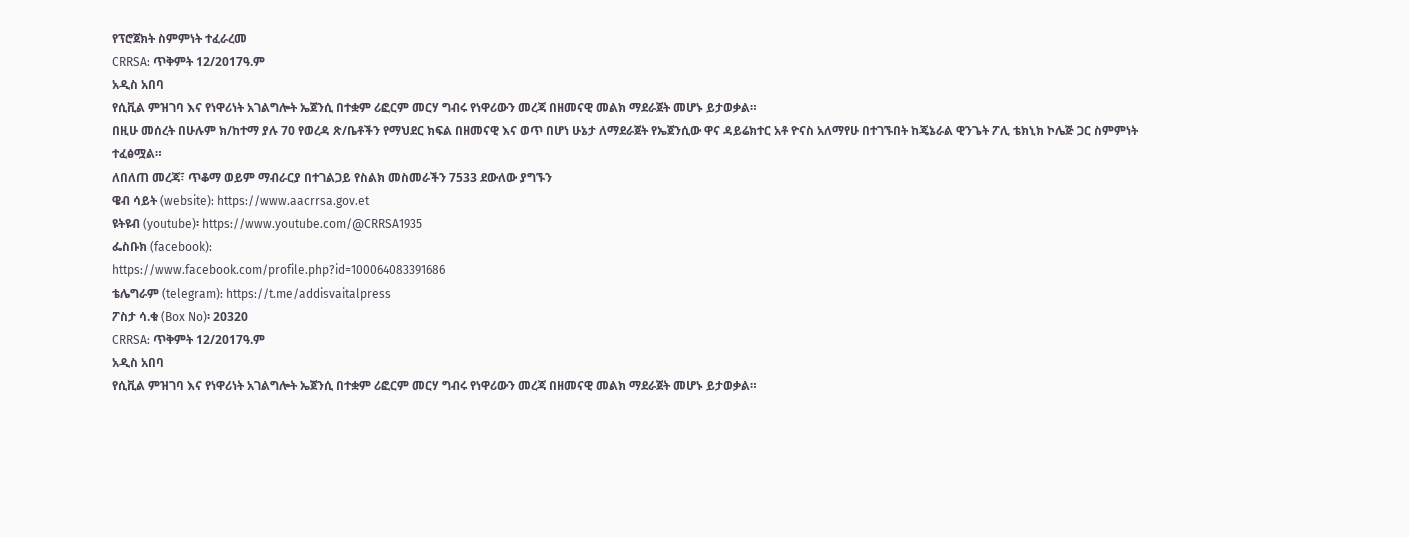የፕሮጀክት ስምምነት ተፈራረመ
CRRSA: ጥቅምት 12/2017ዓ.ም
አዲስ አበባ
የሲቪል ምዝገባ እና የነዋሪነት አገልግሎት ኤጀንሲ በተቋም ሪፎርም መርሃ ግብሩ የነዋሪውን መረጃ በዘመናዊ መልክ ማደራጀት መሆኑ ይታወቃል።
በዚሁ መሰረት በሁሉም ክ/ከተማ ያሉ 70 የወረዳ ጽ/ቤቶችን የማህደር ክፍል በዘመናዊ እና ወጥ በሆነ ሁኔታ ለማደራጀት የኤጀንሲው ዋና ዳይሬክተር አቶ ዮናስ አለማየሁ በተገኙበት ከጄኔራል ዊንጌት ፖሊ ቴክኒክ ኮሌጅ ጋር ስምምነት ተፈፅሟል።
ለበለጠ መረጃ፣ ጥቆማ ወይም ማብራርያ በተገልጋይ የስልክ መስመራችን 7533 ደውለው ያግኙን
ዌብ ሳይት (website): https://www.aacrrsa.gov.et
ዩትዩብ (youtube)፡ https://www.youtube.com/@CRRSA1935
ፌስቡክ (facebook):
https://www.facebook.com/profile.php?id=100064083391686
ቴሌግራም (telegram): https://t.me/addisvaitalpress
ፖስታ ሳ.ቁ (Box No)፡ 20320
CRRSA: ጥቅምት 12/2017ዓ.ም
አዲስ አበባ
የሲቪል ምዝገባ እና የነዋሪነት አገልግሎት ኤጀንሲ በተቋም ሪፎርም መርሃ ግብሩ የነዋሪውን መረጃ በዘመናዊ መልክ ማደራጀት መሆኑ ይታወቃል።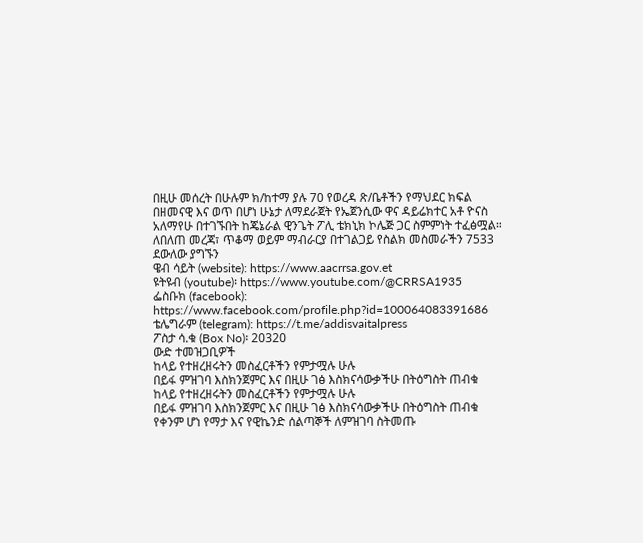በዚሁ መሰረት በሁሉም ክ/ከተማ ያሉ 70 የወረዳ ጽ/ቤቶችን የማህደር ክፍል በዘመናዊ እና ወጥ በሆነ ሁኔታ ለማደራጀት የኤጀንሲው ዋና ዳይሬክተር አቶ ዮናስ አለማየሁ በተገኙበት ከጄኔራል ዊንጌት ፖሊ ቴክኒክ ኮሌጅ ጋር ስምምነት ተፈፅሟል።
ለበለጠ መረጃ፣ ጥቆማ ወይም ማብራርያ በተገልጋይ የስልክ መስመራችን 7533 ደውለው ያግኙን
ዌብ ሳይት (website): https://www.aacrrsa.gov.et
ዩትዩብ (youtube)፡ https://www.youtube.com/@CRRSA1935
ፌስቡክ (facebook):
https://www.facebook.com/profile.php?id=100064083391686
ቴሌግራም (telegram): https://t.me/addisvaitalpress
ፖስታ ሳ.ቁ (Box No)፡ 20320
ውድ ተመዝጋቢዎች
ከላይ የተዘረዘሩትን መስፈርቶችን የምታሟሉ ሁሉ
በይፋ ምዝገባ እስክንጀምር እና በዚሁ ገፅ እስክናሳውቃችሁ በትዕግስት ጠብቁ
ከላይ የተዘረዘሩትን መስፈርቶችን የምታሟሉ ሁሉ
በይፋ ምዝገባ እስክንጀምር እና በዚሁ ገፅ እስክናሳውቃችሁ በትዕግስት ጠብቁ
የቀንም ሆነ የማታ እና የዊኬንድ ሰልጣኞች ለምዝገባ ስትመጡ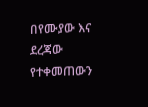በየሙያው እና ደረጃው የተቀመጠውን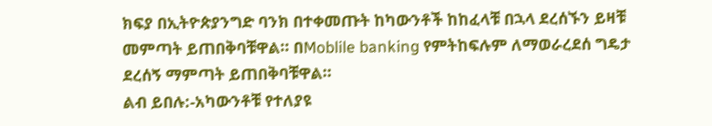ክፍያ በኢትዮጵያንግድ ባንክ በተቀመጡት ከካውንቶች ከከፈላቹ በኋላ ደረሰኙን ይዛቹ መምጣት ይጠበቅባቹዋል። በMoblile banking የምትከፍሉም ለማወራረደሰ ግዴታ ደረሰኝ ማምጣት ይጠበቅባቹዋል።
ልብ ይበሉ:-አካውንቶቹ የተለያዩ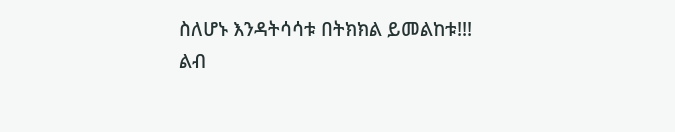ስለሆኑ እንዳትሳሳቱ በትክክል ይመልከቱ!!!
ልብ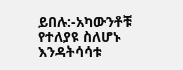ይበሉ:-አካውንቶቹ የተለያዩ ስለሆኑ እንዳትሳሳቱ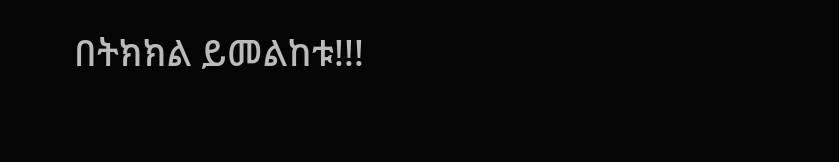በትክክል ይመልከቱ!!!